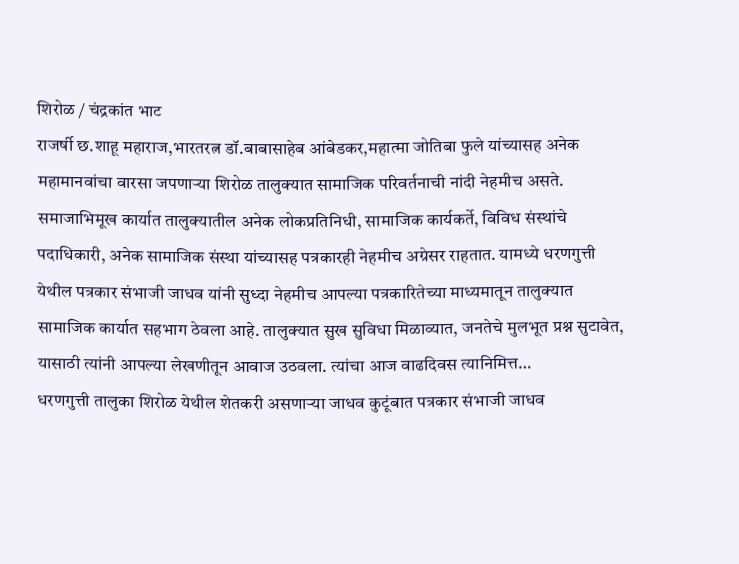शिरोळ / चंद्रकांत भाट
राजर्षी छ.शाहू महाराज,भारतरत्न डॉ.बाबासाहेब आंबेडकर,महात्मा जोतिबा फुले यांच्यासह अनेक महामानवांचा वारसा जपणाऱ्या शिरोळ तालुक्यात सामाजिक परिवर्तनाची नांदी नेहमीच असते. समाजाभिमूख कार्यात तालुक्यातील अनेक लोकप्रतिनिधी, सामाजिक कार्यकर्ते, विविध संस्थांचे पदाधिकारी, अनेक सामाजिक संस्था यांच्यासह पत्रकारही नेहमीच अग्रेसर राहतात. यामध्ये धरणगुत्ती येथील पत्रकार संभाजी जाधव यांनी सुध्दा नेहमीच आपल्या पत्रकारितेच्या माध्यमातून तालुक्यात सामाजिक कार्यात सहभाग ठेवला आहे. तालुक्यात सुख सुविधा मिळाव्यात, जनतेचे मुलभूत प्रश्न सुटावेत, यासाठी त्यांनी आपल्या लेखणीतून आवाज उठवला. त्यांचा आज वाढदिवस त्यानिमित्त…
धरणगुत्ती तालुका शिरोळ येथील शेतकरी असणाऱ्या जाधव कुटूंबात पत्रकार संभाजी जाधव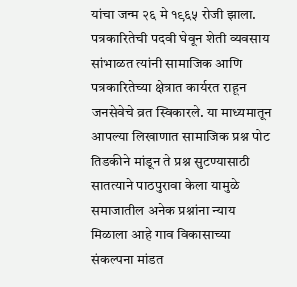यांचा जन्म २६ मे १९६५ रोजी झाला. पत्रकारितेची पदवी घेवून शेती व्यवसाय सांभाळत त्यांनी सामाजिक आणि पत्रकारितेच्या क्षेत्रात कार्यरत राहून जनसेवेचे व्रत स्विकारले. या माध्यमातून आपल्या लिखाणात सामाजिक प्रश्न पोट तिडकीने मांडून ते प्रश्न सुटण्यासाठी सातत्याने पाठपुरावा केला यामुळे समाजातील अनेक प्रश्नांना न्याय मिळाला आहे गाव विकासाच्या संकल्पना मांडत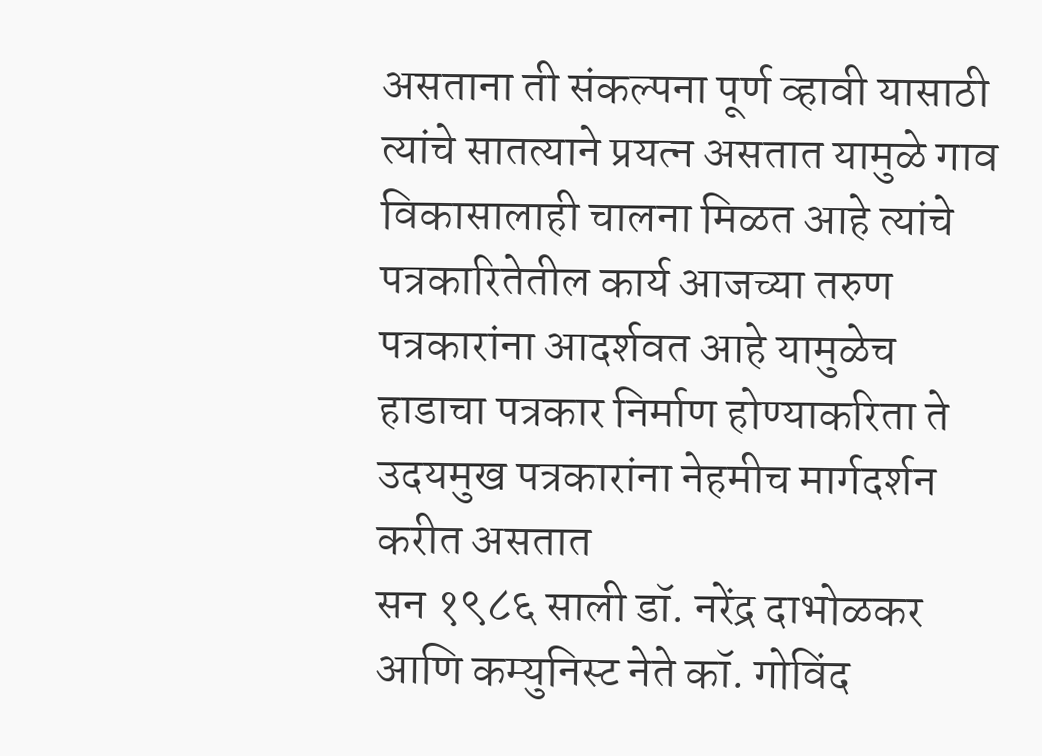असताना ती संकल्पना पूर्ण व्हावी यासाठी त्यांचे सातत्याने प्रयत्न असतात यामुळे गाव विकासालाही चालना मिळत आहे त्यांचे पत्रकारितेतील कार्य आजच्या तरुण पत्रकारांना आदर्शवत आहे यामुळेच हाडाचा पत्रकार निर्माण होण्याकरिता ते उदयमुख पत्रकारांना नेहमीच मार्गदर्शन करीत असतात
सन १९८६ साली डॉ. नरेंद्र दाभोळकर आणि कम्युनिस्ट नेते कॉ. गोविंद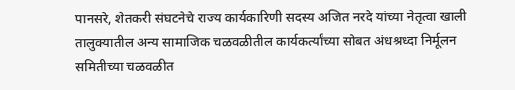पानसरे, शेतकरी संघटनेचे राज्य कार्यकारिणी सदस्य अजित नरदे यांच्या नेतृत्वा खाली तालुक्यातील अन्य सामाजिक चळवळीतील कार्यकर्त्यांच्या सोबत अंधश्रध्दा निर्मूलन समितीच्या चळवळीत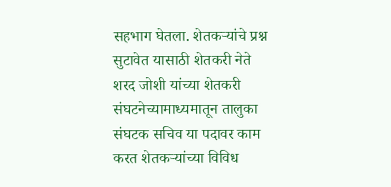सहभाग घेतला. शेतकऱ्यांचे प्रश्न सुटावेत यासाठी शेतकरी नेते शरद जोशी यांच्या शेतकरी संघटनेच्यामाध्यमातून तालुका संघटक सचिव या पदावर काम करत शेतकऱ्यांच्या विविध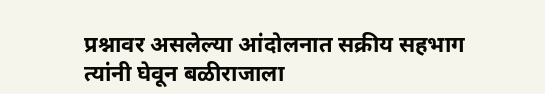प्रश्नावर असलेल्या आंदोलनात सक्रीय सहभाग त्यांनी घेवून बळीराजाला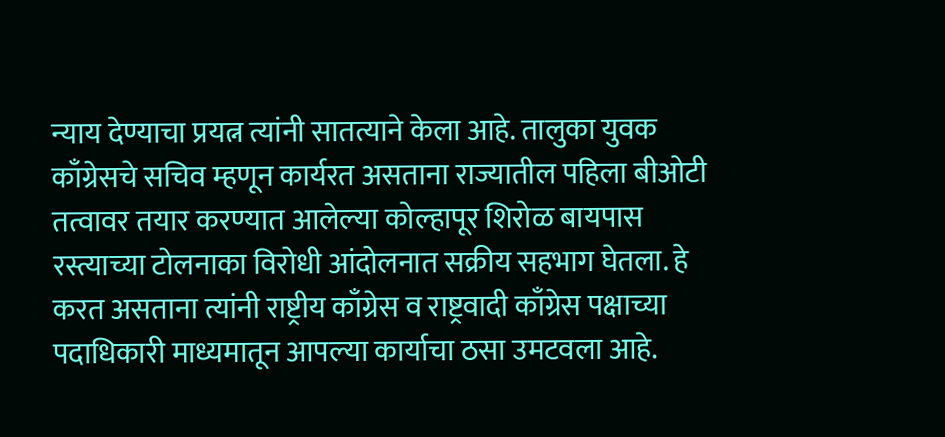न्याय देण्याचा प्रयत्न त्यांनी सातत्याने केला आहे. तालुका युवक काँग्रेसचे सचिव म्हणून कार्यरत असताना राज्यातील पहिला बीओटी तत्वावर तयार करण्यात आलेल्या कोल्हापूर शिरोळ बायपास रस्त्याच्या टोलनाका विरोधी आंदोलनात सक्रीय सहभाग घेतला. हे करत असताना त्यांनी राष्ट्रीय काँग्रेस व राष्ट्रवादी काँग्रेस पक्षाच्या पदाधिकारी माध्यमातून आपल्या कार्याचा ठसा उमटवला आहे.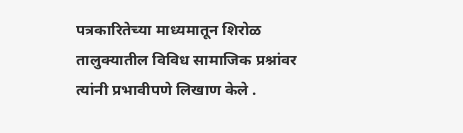पत्रकारितेच्या माध्यमातून शिरोळ तालुक्यातील विविध सामाजिक प्रश्नांवर त्यांनी प्रभावीपणे लिखाण केले .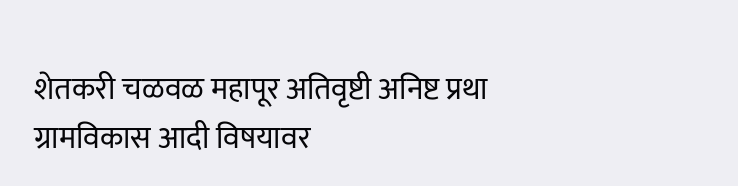शेतकरी चळवळ महापूर अतिवृष्टी अनिष्ट प्रथा ग्रामविकास आदी विषयावर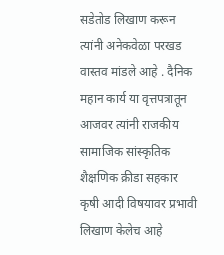सडेतोड लिखाण करून त्यांनी अनेकवेळा परखड वास्तव मांडले आहे . दैनिक महान कार्य या वृत्तपत्रातून आजवर त्यांनी राजकीय सामाजिक सांस्कृतिक शैक्षणिक क्रीडा सहकार कृषी आदी विषयावर प्रभावी लिखाण केलेच आहे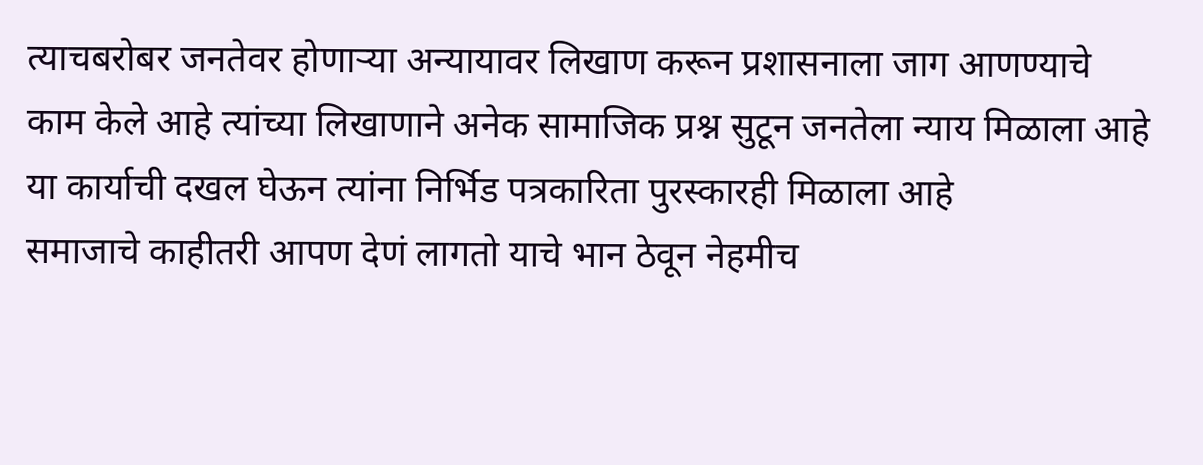त्याचबरोबर जनतेवर होणाऱ्या अन्यायावर लिखाण करून प्रशासनाला जाग आणण्याचे काम केले आहे त्यांच्या लिखाणाने अनेक सामाजिक प्रश्न सुटून जनतेला न्याय मिळाला आहे या कार्याची दखल घेऊन त्यांना निर्भिड पत्रकारिता पुरस्कारही मिळाला आहे
समाजाचे काहीतरी आपण देणं लागतो याचे भान ठेवून नेहमीच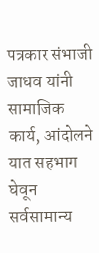पत्रकार संभाजी जाधव यांनी सामाजिक कार्य, आंदोलने यात सहभाग घेवून सर्वसामान्य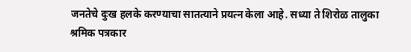जनतेचे दुःख हलके करण्याचा सातत्याने प्रयत्न केला आहे. सध्या ते शिरोळ तालुका श्रमिक पत्रकार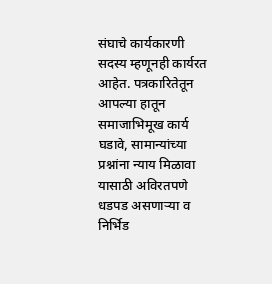संघाचे कार्यकारणी सदस्य म्हणूनही कार्यरत आहेत. पत्रकारितेतून आपल्या हातून समाजाभिमूख कार्य घडावे, सामान्यांच्या प्रश्नांना न्याय मिळावा यासाठी अविरतपणे धडपड असणाऱ्या व निर्भिड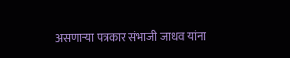असणाऱ्या पत्रकार संभाजी जाधव यांना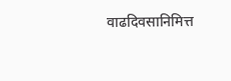वाढदिवसानिमित्त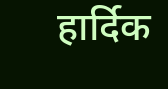हार्दिक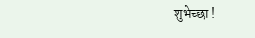शुभेच्छा !